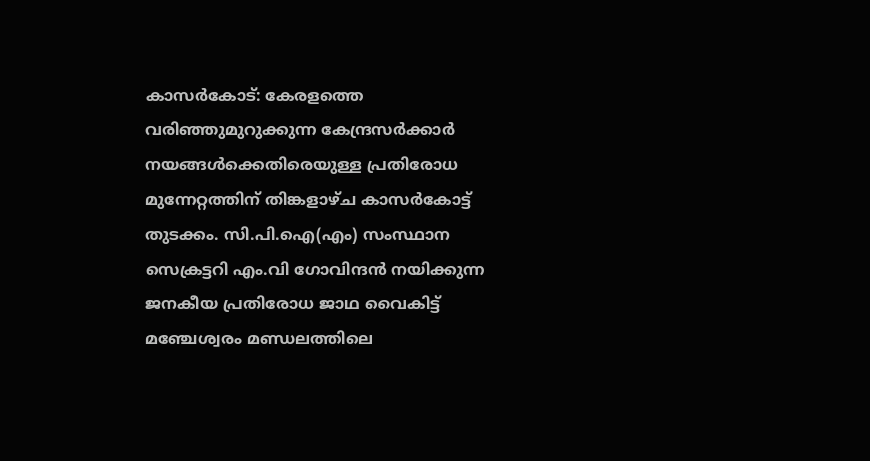കാസർകോട്: കേരളത്തെ വരിഞ്ഞുമുറുക്കുന്ന കേന്ദ്രസർക്കാർ നയങ്ങൾക്കെതിരെയുള്ള പ്രതിരോധ മുന്നേറ്റത്തിന് തിങ്കളാഴ്ച കാസർകോട്ട് തുടക്കം. സി.പി.ഐ(എം) സംസ്ഥാന സെക്രട്ടറി എം.വി ഗോവിന്ദൻ നയിക്കുന്ന ജനകീയ പ്രതിരോധ ജാഥ വൈകിട്ട് മഞ്ചേശ്വരം മണ്ഡലത്തിലെ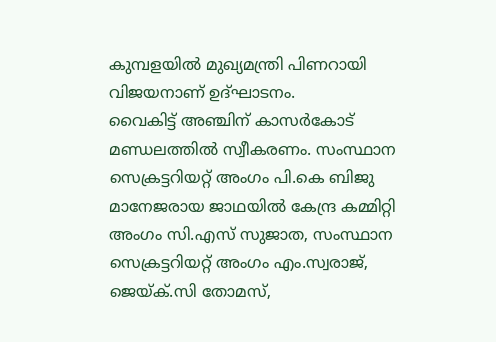കുമ്പളയിൽ മുഖ്യമന്ത്രി പിണറായി വിജയനാണ് ഉദ്ഘാടനം.
വൈകിട്ട് അഞ്ചിന് കാസർകോട് മണ്ഡലത്തിൽ സ്വീകരണം. സംസ്ഥാന സെക്രട്ടറിയറ്റ് അംഗം പി.കെ ബിജു മാനേജരായ ജാഥയിൽ കേന്ദ്ര കമ്മിറ്റി അംഗം സി.എസ് സുജാത, സംസ്ഥാന സെക്രട്ടറിയറ്റ് അംഗം എം.സ്വരാജ്, ജെയ്ക്.സി തോമസ്,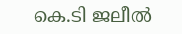കെ.ടി ജലീൽ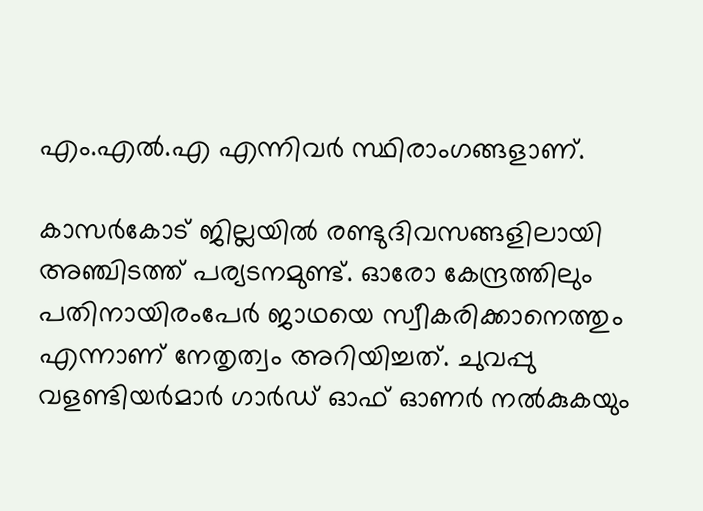എം.എൽ.എ എന്നിവർ സ്ഥിരാംഗങ്ങളാണ്.

കാസർകോട് ജില്ലയിൽ രണ്ടുദിവസങ്ങളിലായി അഞ്ചിടത്ത് പര്യടനമുണ്ട്. ഓരോ കേന്ദ്രത്തിലും പതിനായിരംപേർ ജാഥയെ സ്വീകരിക്കാനെത്തും എന്നാണ് നേതൃത്വം അറിയിച്ചത്. ചുവപ്പു വളണ്ടിയർമാർ ഗാർഡ് ഓഫ് ഓണർ നൽകുകയും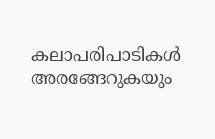കലാപരിപാടികൾ അരങ്ങേറുകയും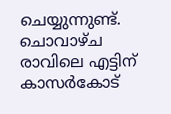ചെയ്യുന്നുണ്ട്.
ചൊവാഴ്ച രാവിലെ എട്ടിന് കാസർകോട്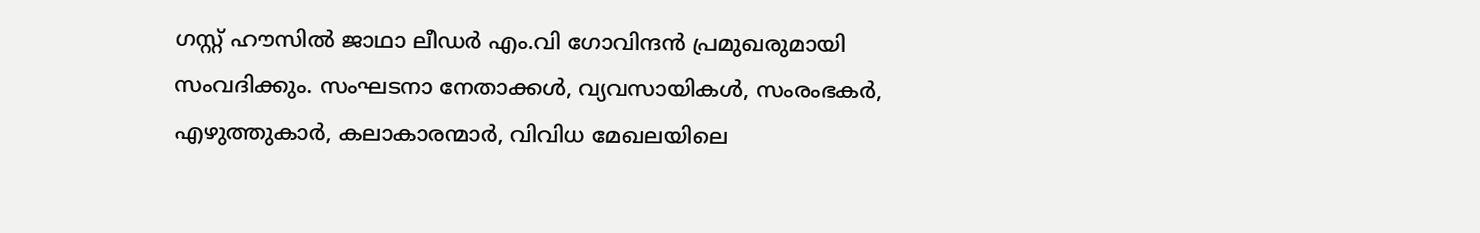ഗസ്റ്റ് ഹൗസിൽ ജാഥാ ലീഡർ എം.വി ഗോവിന്ദൻ പ്രമുഖരുമായി സംവദിക്കും. സംഘടനാ നേതാക്കൾ, വ്യവസായികൾ, സംരംഭകർ, എഴുത്തുകാർ, കലാകാരന്മാർ, വിവിധ മേഖലയിലെ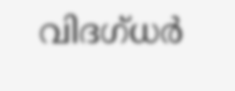വിദഗ്ധർ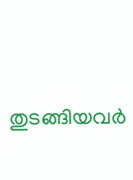തുടങ്ങിയവർ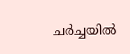ചർച്ചയിൽ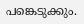പങ്കെടുക്കും.